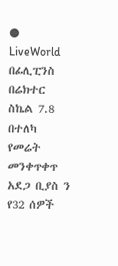● LiveWorld
በፊሊፒንስ በሬክተር ስኬል 7.8 በተለካ የመሬት መንቀጥቀጥ አደጋ ቢያስ ን የ32 ሰዎች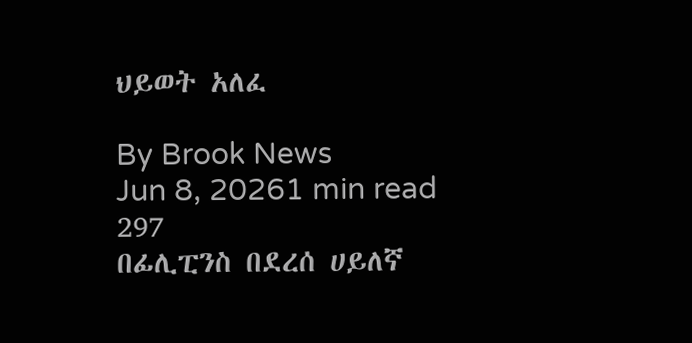ህይወት አለፈ

By Brook News
Jun 8, 20261 min read
297
በፊሊፒንስ በደረሰ ሀይለኛ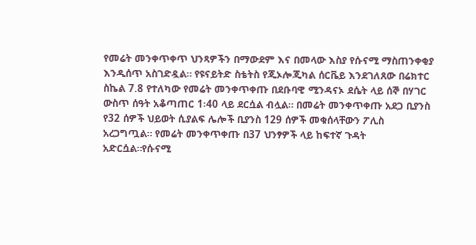የመሬት መንቀጥቀጥ ህንጻዎችን በማውደም እና በመላው እስያ የሱናሚ ማስጠንቀቂያ እንዲሰጥ አስገድዷል። የዩናይትድ ስቴትስ የጂኦሎጂካል ሰርቬይ እንደገለጸው በሬክተር ስኬል 7.8 የተለካው የመሬት መንቀጥቀጡ በደቡባዊ ሚንዳናኦ ደሴት ላይ ሰኞ በሃገር ውስጥ ሰዓት አቆጣጠር 1፡40 ላይ ደርሷል ብሏል። በመሬት መንቀጥቀጡ አደጋ ቢያንስ የ32 ሰዎች ህይወት ሲያልፍ ሌሎች ቢያንስ 129 ሰዎች መቁሰላቸውን ፖሊስ አረጋግጧል። የመሬት መንቀጥቀጡ በ37 ህንፃዎች ላይ ከፍተኛ ጉዳት አድርሷል።የሱናሚ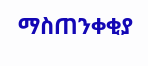ማስጠንቀቂያ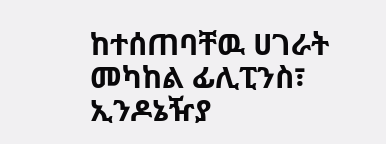ከተሰጠባቸዉ ሀገራት መካከል ፊሊፒንስ፣ ኢንዶኔዥያ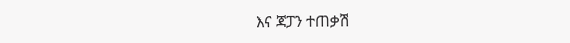እና ጃፓን ተጠቃሽ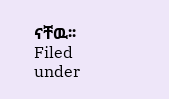ናቸዉ፡፡
Filed under